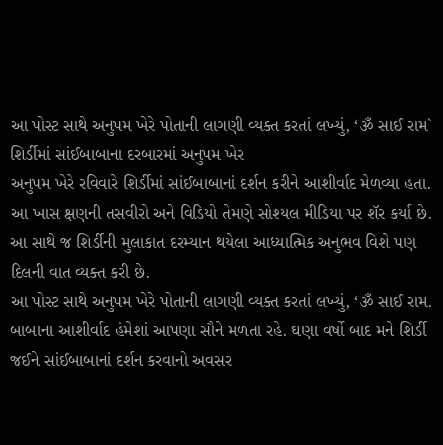આ પોસ્ટ સાથે અનુપમ ખેરે પોતાની લાગણી વ્યક્ત કરતાં લખ્યું, ‘ૐ સાઈ રામ`
શિર્ડીમાં સાંઈબાબાના દરબારમાં અનુપમ ખેર
અનુપમ ખેરે રવિવારે શિર્ડીમાં સાંઈબાબાનાં દર્શન કરીને આશીર્વાદ મેળવ્યા હતા. આ ખાસ ક્ષણની તસવીરો અને વિડિયો તેમણે સોશ્યલ મીડિયા પર શૅર કર્યા છે. આ સાથે જ શિર્ડીની મુલાકાત દરમ્યાન થયેલા આધ્યાત્મિક અનુભવ વિશે પણ દિલની વાત વ્યક્ત કરી છે.
આ પોસ્ટ સાથે અનુપમ ખેરે પોતાની લાગણી વ્યક્ત કરતાં લખ્યું, ‘ૐ સાઈ રામ. બાબાના આશીર્વાદ હંમેશાં આપણા સૌને મળતા રહે. ઘણા વર્ષો બાદ મને શિર્ડી જઈને સાંઈબાબાનાં દર્શન કરવાનો અવસર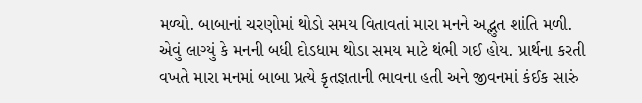મળ્યો. બાબાનાં ચરણોમાં થોડો સમય વિતાવતાં મારા મનને અદ્ભુત શાંતિ મળી. એવું લાગ્યું કે મનની બધી દોડધામ થોડા સમય માટે થંભી ગઈ હોય. પ્રાર્થના કરતી વખતે મારા મનમાં બાબા પ્રત્યે કૃતજ્ઞતાની ભાવના હતી અને જીવનમાં કંઈક સારું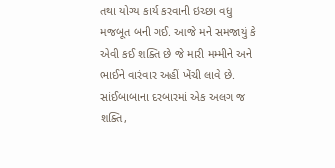તથા યોગ્ય કાર્ય કરવાની ઇચ્છા વધુ મજબૂત બની ગઈ. આજે મને સમજાયું કે એવી કઈ શક્તિ છે જે મારી મમ્મીને અને ભાઈને વારંવાર અહીં ખેંચી લાવે છે. સાંઈબાબાના દરબારમાં એક અલગ જ શક્તિ,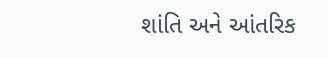શાંતિ અને આંતરિક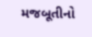મજબૂતીનો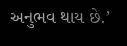અનુભવ થાય છે.’